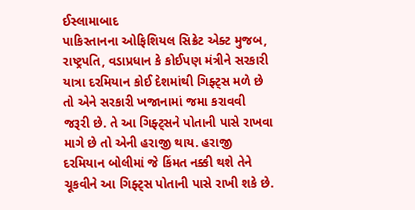ઈસ્લામાબાદ
પાકિસ્તાનના ઓફિશિયલ સિક્રેટ એક્ટ મુજબ, રાષ્ટ્રપતિ, વડાપ્રધાન કે કોઈપણ મંત્રીને સરકારી યાત્રા દરમિયાન કોઈ દેશમાંથી ગિફ્ટ્સ મળે છે તો એને સરકારી ખજાનામાં જમા કરાવવી જરૂરી છે. તે આ ગિફ્ટ્સને પોતાની પાસે રાખવા માગે છે તો એની હરાજી થાય. હરાજી દરમિયાન બોલીમાં જે કિંમત નક્કી થશે તેને ચૂકવીને આ ગિફ્ટ્સ પોતાની પાસે રાખી શકે છે.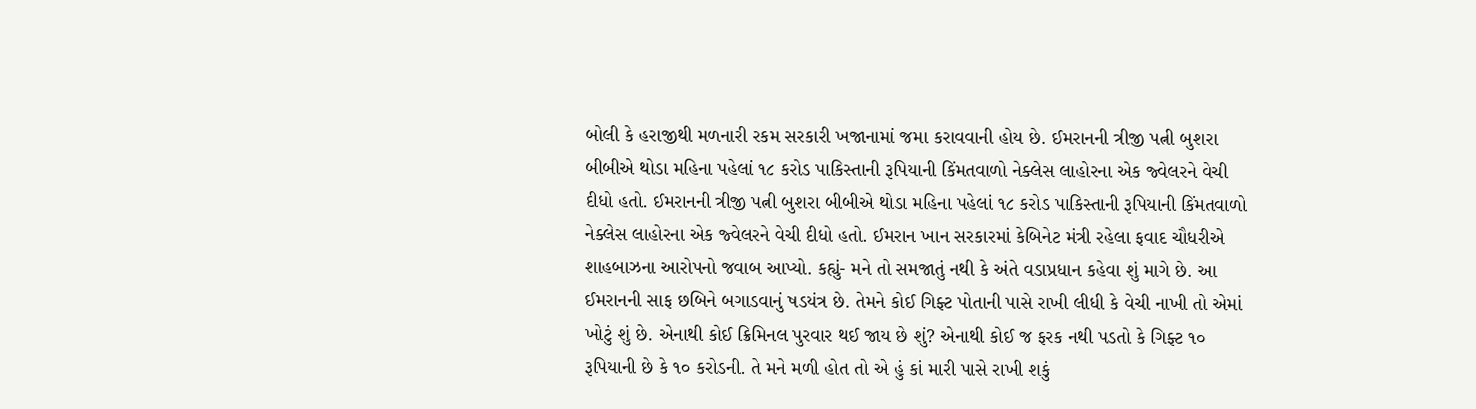બોલી કે હરાજીથી મળનારી રકમ સરકારી ખજાનામાં જમા કરાવવાની હોય છે. ઈમરાનની ત્રીજી પત્ની બુશરા બીબીએ થોડા મહિના પહેલાં ૧૮ કરોડ પાકિસ્તાની રૂપિયાની કિંમતવાળો નેક્લેસ લાહોરના એક જ્વેલરને વેચી દીધો હતો. ઈમરાનની ત્રીજી પત્ની બુશરા બીબીએ થોડા મહિના પહેલાં ૧૮ કરોડ પાકિસ્તાની રૂપિયાની કિંમતવાળો નેક્લેસ લાહોરના એક જ્વેલરને વેચી દીધો હતો. ઈમરાન ખાન સરકારમાં કેબિનેટ મંત્રી રહેલા ફવાદ ચૌધરીએ શાહબાઝના આરોપનો જવાબ આપ્યો. કહ્યું- મને તો સમજાતું નથી કે અંતે વડાપ્રધાન કહેવા શું માગે છે. આ ઈમરાનની સાફ છબિને બગાડવાનું ષડયંત્ર છે. તેમને કોઈ ગિફ્ટ પોતાની પાસે રાખી લીધી કે વેચી નાખી તો એમાં ખોટું શું છે. એનાથી કોઈ ક્રિમિનલ પુરવાર થઈ જાય છે શું? એનાથી કોઈ જ ફરક નથી પડતો કે ગિફ્ટ ૧૦ રૂપિયાની છે કે ૧૦ કરોડની. તે મને મળી હોત તો એ હું કાં મારી પાસે રાખી શકું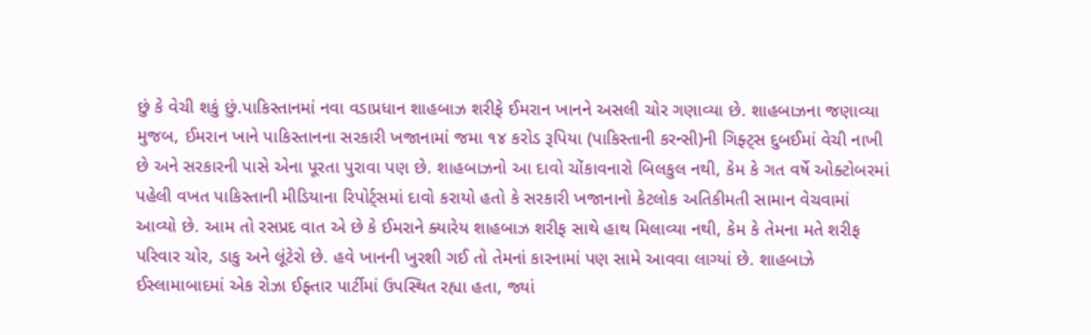છું કે વેચી શકું છું.પાકિસ્તાનમાં નવા વડાપ્રધાન શાહબાઝ શરીફે ઈમરાન ખાનને અસલી ચોર ગણાવ્યા છે. શાહબાઝના જણાવ્યા મુજબ, ઈમરાન ખાને પાકિસ્તાનના સરકારી ખજાનામાં જમા ૧૪ કરોડ રૂપિયા (પાકિસ્તાની કરન્સી)ની ગિફ્ટ્સ દુબઈમાં વેચી નાખી છે અને સરકારની પાસે એના પૂરતા પુરાવા પણ છે. શાહબાઝનો આ દાવો ચોંકાવનારો બિલકુલ નથી, કેમ કે ગત વર્ષે ઓક્ટોબરમાં પહેલી વખત પાકિસ્તાની મીડિયાના રિપોર્ટ્સમાં દાવો કરાયો હતો કે સરકારી ખજાનાનો કેટલોક અતિકીમતી સામાન વેચવામાં આવ્યો છે. આમ તો રસપ્રદ વાત એ છે કે ઈમરાને ક્યારેય શાહબાઝ શરીફ સાથે હાથ મિલાવ્યા નથી, કેમ કે તેમના મતે શરીફ પરિવાર ચોર, ડાકુ અને લૂંટેરો છે. હવે ખાનની ખુરશી ગઈ તો તેમનાં કારનામાં પણ સામે આવવા લાગ્યાં છે. શાહબાઝે ઈસ્લામાબાદમાં એક રોઝા ઈફ્તાર પાર્ટીમાં ઉપસ્થિત રહ્યા હતા, જ્યાં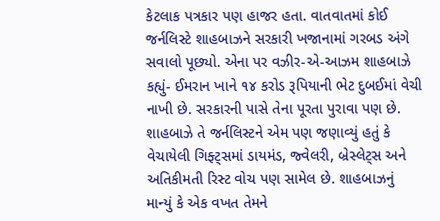કેટલાક પત્રકાર પણ હાજર હતા. વાતવાતમાં કોઈ જર્નલિસ્ટે શાહબાઝને સરકારી ખજાનામાં ગરબડ અંગે સવાલો પૂછ્યો. એના પર વઝીર-એ-આઝમ શાહબાઝે કહ્યું- ઈમરાન ખાને ૧૪ કરોડ રૂપિયાની ભેટ દુબઈમાં વેચી નાખી છે. સરકારની પાસે તેના પૂરતા પુરાવા પણ છે. શાહબાઝે તે જર્નલિસ્ટને એમ પણ જણાવ્યું હતું કે વેચાયેલી ગિફ્ટ્સમાં ડાયમંડ, જ્વેલરી, બ્રેસ્લેટ્સ અને અતિકીમતી રિસ્ટ વોચ પણ સામેલ છે. શાહબાઝનું માન્યું કે એક વખત તેમને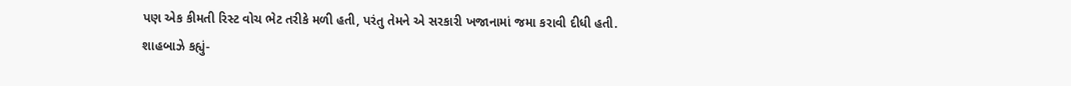પણ એક કીમતી રિસ્ટ વોચ ભેટ તરીકે મળી હતી, પરંતુ તેમને એ સરકારી ખજાનામાં જમા કરાવી દીધી હતી. શાહબાઝે કહ્યું-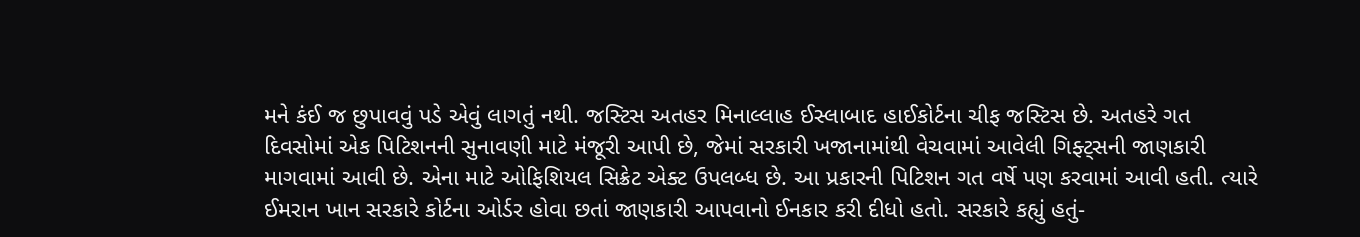મને કંઈ જ છુપાવવું પડે એવું લાગતું નથી. જસ્ટિસ અતહર મિનાલ્લાહ ઈસ્લાબાદ હાઈકોર્ટના ચીફ જસ્ટિસ છે. અતહરે ગત દિવસોમાં એક પિટિશનની સુનાવણી માટે મંજૂરી આપી છે, જેમાં સરકારી ખજાનામાંથી વેચવામાં આવેલી ગિફ્ટ્સની જાણકારી માગવામાં આવી છે. એના માટે ઓફિશિયલ સિક્રેટ એક્ટ ઉપલબ્ધ છે. આ પ્રકારની પિટિશન ગત વર્ષે પણ કરવામાં આવી હતી. ત્યારે ઈમરાન ખાન સરકારે કોર્ટના ઓર્ડર હોવા છતાં જાણકારી આપવાનો ઈનકાર કરી દીધો હતો. સરકારે કહ્યું હતું-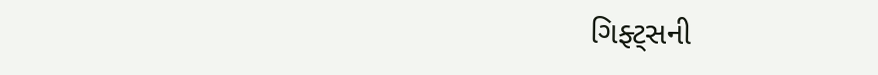ગિફ્ટ્સની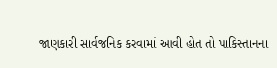જાણકારી સાર્વજનિક કરવામાં આવી હોત તો પાકિસ્તાનના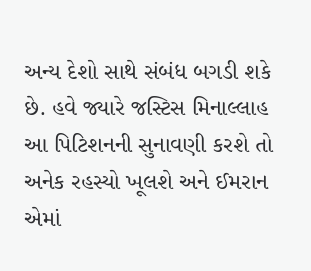અન્ય દેશો સાથે સંબંધ બગડી શકે છે. હવે જ્યારે જસ્ટિસ મિનાલ્લાહ આ પિટિશનની સુનાવણી કરશે તો અનેક રહસ્યો ખૂલશે અને ઈમરાન એમાં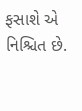ફસાશે એ નિશ્ચિત છે.